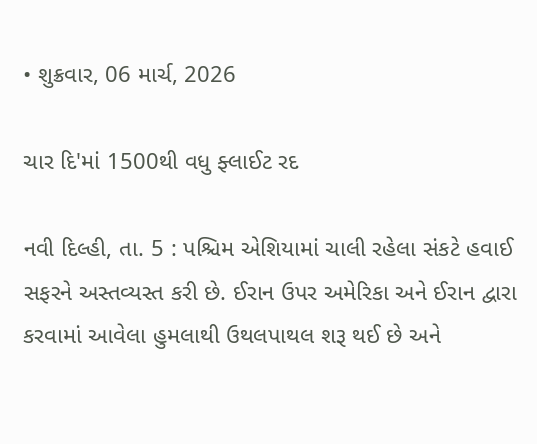• શુક્રવાર, 06 માર્ચ, 2026

ચાર દિ'માં 1500થી વધુ ફ્લાઈટ રદ

નવી દિલ્હી, તા. 5 : પશ્ચિમ એશિયામાં ચાલી રહેલા સંકટે હવાઈ સફરને અસ્તવ્યસ્ત કરી છે. ઈરાન ઉપર અમેરિકા અને ઈરાન દ્વારા કરવામાં આવેલા હુમલાથી ઉથલપાથલ શરૂ થઈ છે અને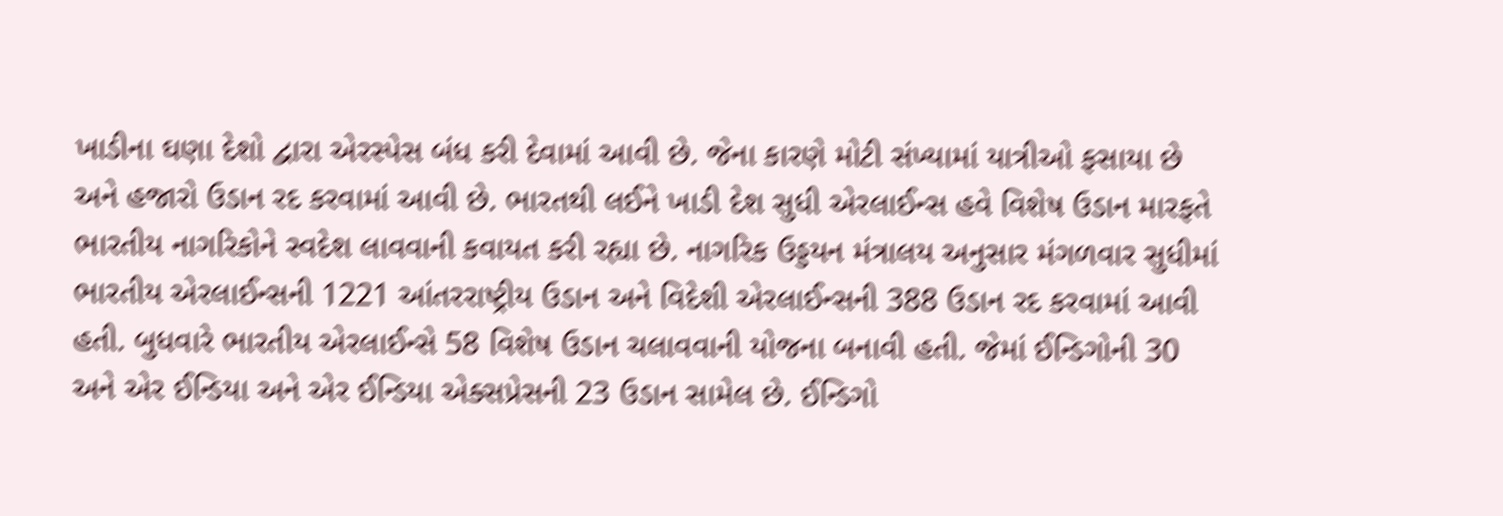ખાડીના ઘણા દેશો દ્વારા એરસ્પેસ બંધ કરી દેવામાં આવી છે. જેના કારણે મોટી સંખ્યામાં યાત્રીઓ ફસાયા છે અને હજારો ઉડાન રદ કરવામાં આવી છે. ભારતથી લઈને ખાડી દેશ સુધી એરલાઈન્સ હવે વિશેષ ઉડાન મારફતે ભારતીય નાગરિકોને સ્વદેશ લાવવાની કવાયત કરી રહ્યા છે. નાગરિક ઉડ્ડયન મંત્રાલય અનુસાર મંગળવાર સુધીમાં ભારતીય એરલાઈન્સની 1221 આંતરરાષ્ટ્રીય ઉડાન અને વિદેશી એરલાઈન્સની 388 ઉડાન રદ કરવામાં આવી હતી. બુધવારે ભારતીય એરલાઈન્સે 58 વિશેષ ઉડાન ચલાવવાની યોજના બનાવી હતી. જેમાં ઈન્ડિગોની 30 અને એર ઈન્ડિયા અને એર ઈન્ડિયા એક્સપ્રેસની 23 ઉડાન સામેલ છે. ઈન્ડિગો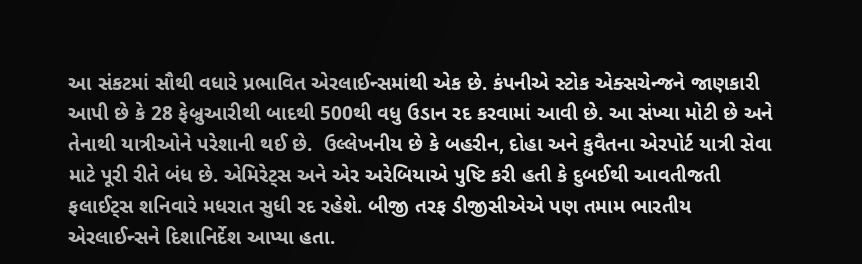આ સંકટમાં સૌથી વધારે પ્રભાવિત એરલાઈન્સમાંથી એક છે. કંપનીએ સ્ટોક એક્સચેન્જને જાણકારી આપી છે કે 28 ફેબ્રુઆરીથી બાદથી 500થી વધુ ઉડાન રદ કરવામાં આવી છે. આ સંખ્યા મોટી છે અને તેનાથી યાત્રીઓને પરેશાની થઈ છે.  ઉલ્લેખનીય છે કે બહરીન, દોહા અને કુવૈતના એરપોર્ટ યાત્રી સેવા માટે પૂરી રીતે બંધ છે. એમિરેટ્સ અને એર અરેબિયાએ પુષ્ટિ કરી હતી કે દુબઈથી આવતીજતી ફલાઈટ્સ શનિવારે મધરાત સુધી રદ રહેશે. બીજી તરફ ડીજીસીએએ પણ તમામ ભારતીય એરલાઈન્સને દિશાનિર્દેશ આપ્યા હતા.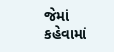જેમાં કહેવામાં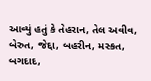આવ્યું હતું કે તેહરાન, તેલ અવીવ, બેરુત, જેદ્દા, બહરીન, મસ્કત, બગદાદ,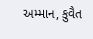અમ્માન, કુવૈત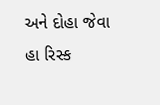અને દોહા જેવા હા રિસ્ક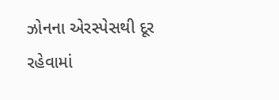ઝોનના એરસ્પેસથી દૂર રહેવામાં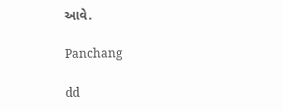આવે.

Panchang

dd